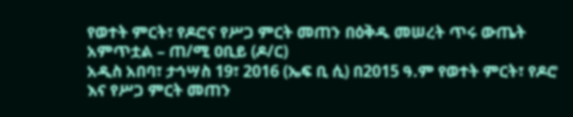የወተት ምርት፣ የዶሮና የሥጋ ምርት መጠን በዕቅዱ መሠረት ጥሩ ውጤት አምጥቷል – ጠ/ሚ ዐቢይ (ዶ/ር)
አዲስ አበባ፣ ታኅሣስ 19፣ 2016 (ኤፍ ቢ ሲ) በ2015 ዓ.ም የወተት ምርት፣ የዶሮ እና የሥጋ ምርት መጠን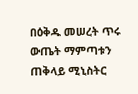በዕቅዱ መሠረት ጥሩ ውጤት ማምጣቱን ጠቅላይ ሚኒስትር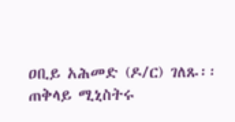ዐቢይ አሕመድ (ዶ/ር) ገለጹ፡፡
ጠቅላይ ሚኒስትሩ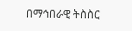በማኅበራዊ ትስስር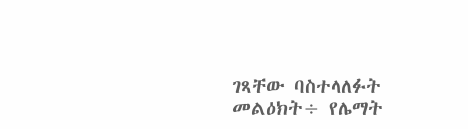ገጻቸው ባስተላለፉት መልዕክት÷ የሌማት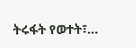ትሩፋት የወተት፣…